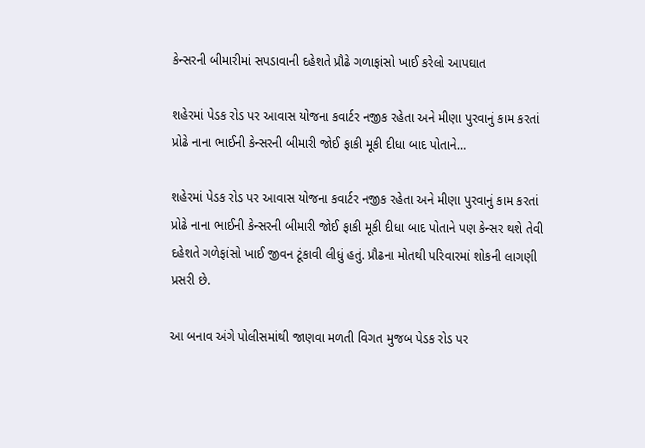કેન્સરની બીમારીમાં સપડાવાની દહેશતે પ્રૌઢે ગળાફાંસો ખાઈ કરેલો આપઘાત

શહેરમાં પેડક રોડ પર આવાસ યોજના કવાર્ટર નજીક રહેતા અને મીણા પુરવાનું કામ કરતાં પ્રોઢે નાના ભાઈની કેન્સરની બીમારી જોઈ ફાકી મૂકી દીધા બાદ પોતાને…

શહેરમાં પેડક રોડ પર આવાસ યોજના કવાર્ટર નજીક રહેતા અને મીણા પુરવાનું કામ કરતાં પ્રોઢે નાના ભાઈની કેન્સરની બીમારી જોઈ ફાકી મૂકી દીધા બાદ પોતાને પણ કેન્સર થશે તેવી દહેશતે ગળેફાંસો ખાઈ જીવન ટૂંકાવી લીધું હતું. પ્રૌઢના મોતથી પરિવારમાં શોકની લાગણી પ્રસરી છે.

આ બનાવ અંગે પોલીસમાંથી જાણવા મળતી વિગત મુજબ પેડક રોડ પર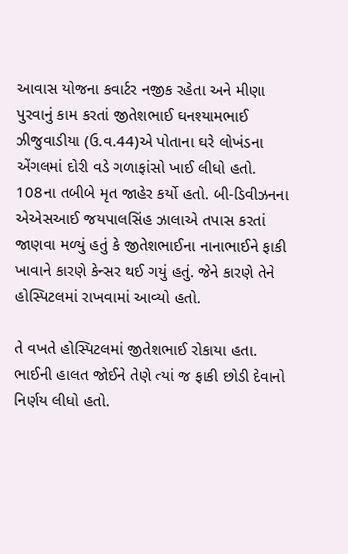આવાસ યોજના કવાર્ટર નજીક રહેતા અને મીણા પુરવાનું કામ કરતાં જીતેશભાઈ ઘનશ્યામભાઈ ઝીજુવાડીયા (ઉ.વ.44)એ પોતાના ઘરે લોખંડના એંગલમાં દોરી વડે ગળાફાંસો ખાઈ લીધો હતો. 108ના તબીબે મૃત જાહેર કર્યો હતો. બી-ડિવીઝનના એએસઆઈ જયપાલસિંહ ઝાલાએ તપાસ કરતાં જાણવા મળ્યું હતું કે જીતેશભાઈના નાનાભાઈને ફાકી ખાવાને કારણે કેન્સર થઈ ગયું હતું. જેને કારણે તેને હોસ્પિટલમાં રાખવામાં આવ્યો હતો.

તે વખતે હોસ્પિટલમાં જીતેશભાઈ રોકાયા હતા. ભાઈની હાલત જોઈને તેણે ત્યાં જ ફાકી છોડી દેવાનો નિર્ણય લીધો હતો.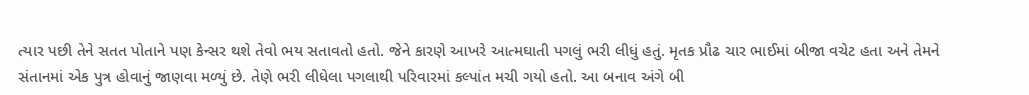ત્યાર પછી તેને સતત પોતાને પણ કેન્સર થશે તેવો ભય સતાવતો હતો. જેને કારણે આખરે આત્મઘાતી પગલું ભરી લીધું હતું. મૃતક પ્રૌઢ ચાર ભાઈમાં બીજા વચેટ હતા અને તેમને સંતાનમાં એક પુત્ર હોવાનું જાણવા મળ્યું છે. તેણે ભરી લીધેલા પગલાથી પરિવારમાં કલ્પાંત મચી ગયો હતો. આ બનાવ અંગે બી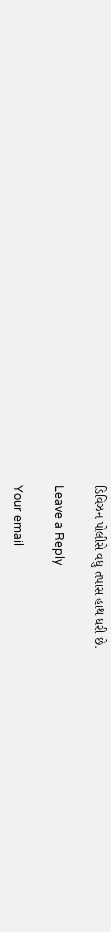ડિવિઝન પોલીસે વધુ તપાસ હાથ ધરી છે.

Leave a Reply

Your email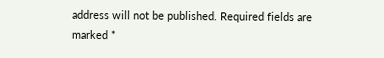address will not be published. Required fields are marked *